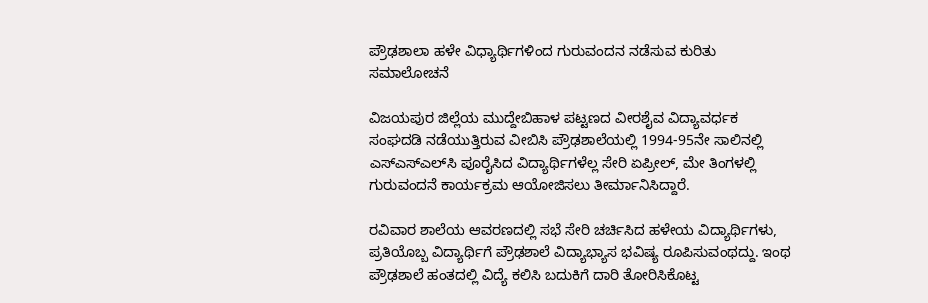ಪ್ರೌಢಶಾಲಾ ಹಳೇ ವಿಧ್ಯಾರ್ಥಿಗಳಿಂದ ಗುರುವಂದನ ನಡೆಸುವ ಕುರಿತು ಸಮಾಲೋಚನೆ

ವಿಜಯಪುರ ಜಿಲ್ಲೆಯ ಮುದ್ದೇಬಿಹಾಳ ಪಟ್ಟಣದ ವೀರಶೈವ ವಿದ್ಯಾವರ್ಧಕ ಸಂಘದಡಿ ನಡೆಯುತ್ತಿರುವ ವೀಬಿಸಿ ಪ್ರೌಢಶಾಲೆಯಲ್ಲಿ 1994-95ನೇ ಸಾಲಿನಲ್ಲಿ ಎಸ್‍ಎಸ್‍ಎಲ್‍ಸಿ ಪೂರೈಸಿದ ವಿದ್ಯಾರ್ಥಿಗಳೆಲ್ಲ ಸೇರಿ ಏಪ್ರೀಲ್, ಮೇ ತಿಂಗಳಲ್ಲಿ ಗುರುವಂದನೆ ಕಾರ್ಯಕ್ರಮ ಆಯೋಜಿಸಲು ತೀರ್ಮಾನಿಸಿದ್ದಾರೆ.

ರವಿವಾರ ಶಾಲೆಯ ಆವರಣದಲ್ಲಿ ಸಭೆ ಸೇರಿ ಚರ್ಚಿಸಿದ ಹಳೇಯ ವಿದ್ಯಾರ್ಥಿಗಳು, ಪ್ರತಿಯೊಬ್ಬ ವಿದ್ಯಾರ್ಥಿಗೆ ಪ್ರೌಢಶಾಲೆ ವಿದ್ಯಾಭ್ಯಾಸ ಭವಿಷ್ಯ ರೂಪಿಸುವಂಥದ್ದು. ಇಂಥ ಪ್ರೌಢಶಾಲೆ ಹಂತದಲ್ಲಿ ವಿದ್ಯೆ ಕಲಿಸಿ ಬದುಕಿಗೆ ದಾರಿ ತೋರಿಸಿಕೊಟ್ಟ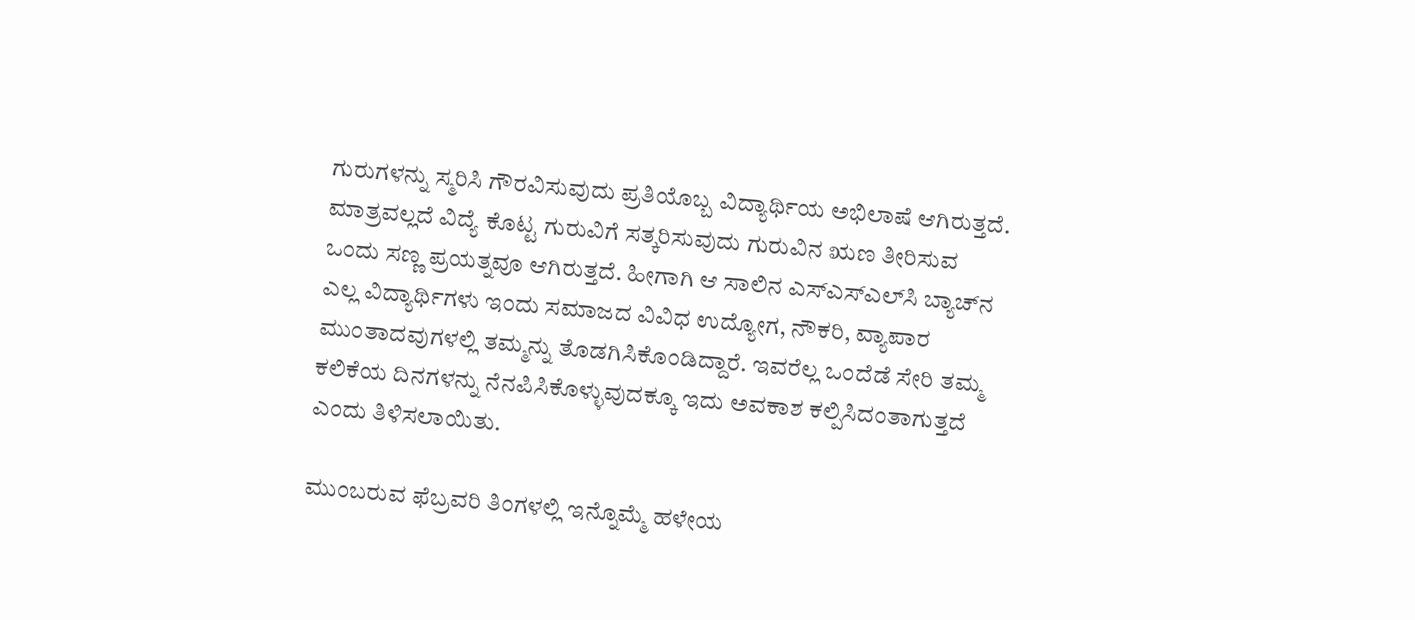ಗುರುಗಳನ್ನು ಸ್ಮರಿಸಿ ಗೌರವಿಸುವುದು ಪ್ರತಿಯೊಬ್ಬ ವಿದ್ಯಾರ್ಥಿಯ ಅಭಿಲಾಷೆ ಆಗಿರುತ್ತದೆ. ಮಾತ್ರವಲ್ಲದೆ ವಿದ್ಯೆ ಕೊಟ್ಟ ಗುರುವಿಗೆ ಸತ್ಕರಿಸುವುದು ಗುರುವಿನ ಋಣ ತೀರಿಸುವ ಒಂದು ಸಣ್ಣ ಪ್ರಯತ್ನವೂ ಆಗಿರುತ್ತದೆ. ಹೀಗಾಗಿ ಆ ಸಾಲಿನ ಎಸ್‍ಎಸ್‍ಎಲ್‍ಸಿ ಬ್ಯಾಚ್‍ನ ಎಲ್ಲ ವಿದ್ಯಾರ್ಥಿಗಳು ಇಂದು ಸಮಾಜದ ವಿವಿಧ ಉದ್ಯೋಗ, ನೌಕರಿ, ವ್ಯಾಪಾರ ಮುಂತಾದವುಗಳಲ್ಲಿ ತಮ್ಮನ್ನು ತೊಡಗಿಸಿಕೊಂಡಿದ್ದಾರೆ. ಇವರೆಲ್ಲ ಒಂದೆಡೆ ಸೇರಿ ತಮ್ಮ ಕಲಿಕೆಯ ದಿನಗಳನ್ನು ನೆನಪಿಸಿಕೊಳ್ಳುವುದಕ್ಕೂ ಇದು ಅವಕಾಶ ಕಲ್ಪಿಸಿದಂತಾಗುತ್ತದೆ ಎಂದು ತಿಳಿಸಲಾಯಿತು.

ಮುಂಬರುವ ಫೆಬ್ರವರಿ ತಿಂಗಳಲ್ಲಿ ಇನ್ನೊಮ್ಮೆ ಹಳೇಯ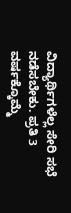ವಿದ್ಯಾರ್ಥಿಗಳೆಲ್ಲ ಸೇರಿ ಸಭೆ ನಡೆಸಬೇಕು. ಪ್ರತಿ 3 ವರ್ಷಕ್ಕೊಮ್ಮೆ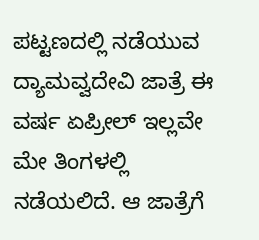ಪಟ್ಟಣದಲ್ಲಿ ನಡೆಯುವ ದ್ಯಾಮವ್ವದೇವಿ ಜಾತ್ರೆ ಈ ವರ್ಷ ಏಪ್ರೀಲ್ ಇಲ್ಲವೇ ಮೇ ತಿಂಗಳಲ್ಲಿ ನಡೆಯಲಿದೆ. ಆ ಜಾತ್ರೆಗೆ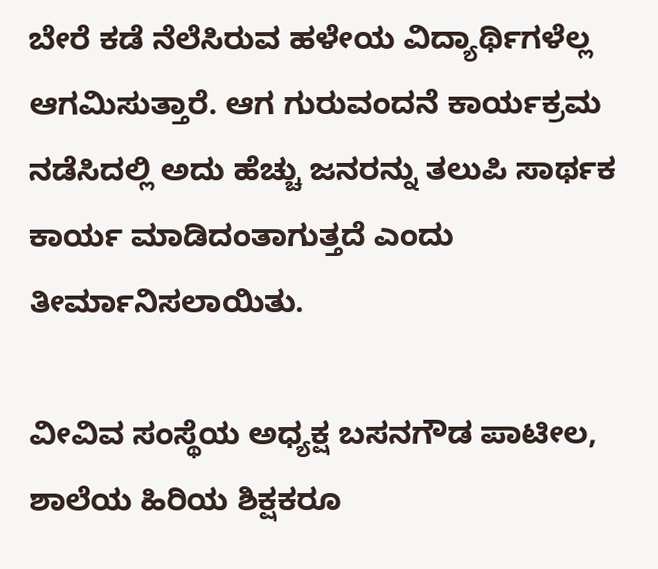ಬೇರೆ ಕಡೆ ನೆಲೆಸಿರುವ ಹಳೇಯ ವಿದ್ಯಾರ್ಥಿಗಳೆಲ್ಲ ಆಗಮಿಸುತ್ತಾರೆ. ಆಗ ಗುರುವಂದನೆ ಕಾರ್ಯಕ್ರಮ ನಡೆಸಿದಲ್ಲಿ ಅದು ಹೆಚ್ಚು ಜನರನ್ನು ತಲುಪಿ ಸಾರ್ಥಕ ಕಾರ್ಯ ಮಾಡಿದಂತಾಗುತ್ತದೆ ಎಂದು ತೀರ್ಮಾನಿಸಲಾಯಿತು.

ವೀವಿವ ಸಂಸ್ಥೆಯ ಅಧ್ಯಕ್ಷ ಬಸನಗೌಡ ಪಾಟೀಲ, ಶಾಲೆಯ ಹಿರಿಯ ಶಿಕ್ಷಕರೂ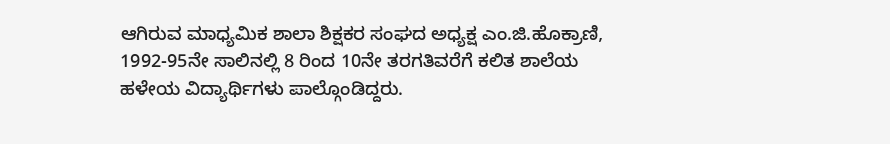ಆಗಿರುವ ಮಾಧ್ಯಮಿಕ ಶಾಲಾ ಶಿಕ್ಷಕರ ಸಂಘದ ಅಧ್ಯಕ್ಷ ಎಂ.ಜಿ.ಹೊಕ್ರಾಣಿ, 1992-95ನೇ ಸಾಲಿನಲ್ಲಿ 8 ರಿಂದ 10ನೇ ತರಗತಿವರೆಗೆ ಕಲಿತ ಶಾಲೆಯ ಹಳೇಯ ವಿದ್ಯಾರ್ಥಿಗಳು ಪಾಲ್ಗೊಂಡಿದ್ದರು.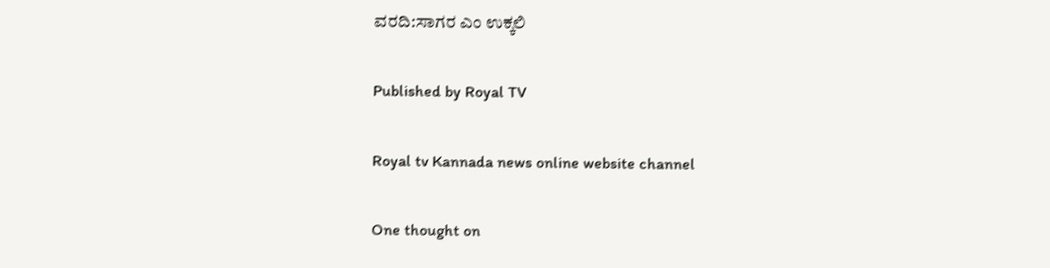ವರದಿ:ಸಾಗರ ಎಂ ಉಕ್ಕಲಿ

Published by Royal TV

Royal tv Kannada news online website channel

One thought on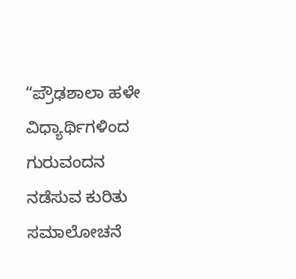“ಪ್ರೌಢಶಾಲಾ ಹಳೇ ವಿಧ್ಯಾರ್ಥಿಗಳಿಂದ ಗುರುವಂದನ ನಡೆಸುವ ಕುರಿತು ಸಮಾಲೋಚನೆ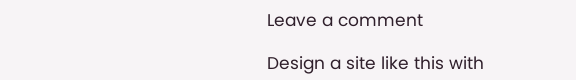Leave a comment

Design a site like this with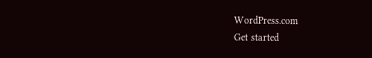WordPress.com
Get started